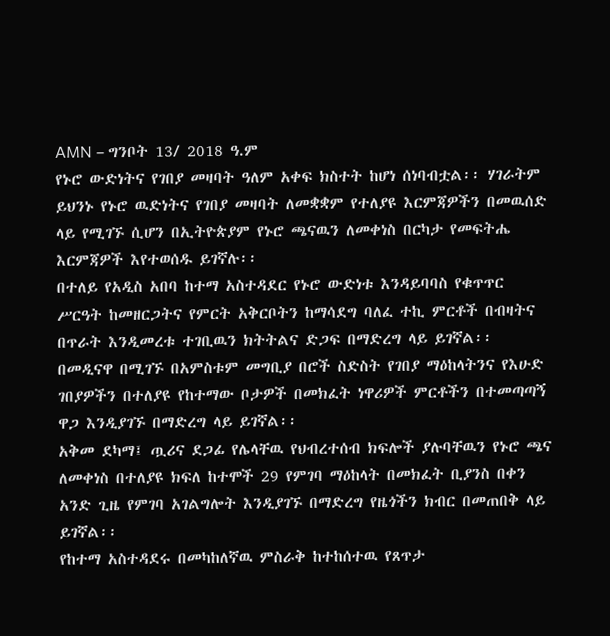AMN – ግንቦት 13/ 2018 ዓ.ም
የኑሮ ውድነትና የገበያ መዛባት ዓለም አቀፍ ክስተት ከሆነ ሰነባብቷል፡፡ ሃገራትም ይህንኑ የኑሮ ዉድነትና የገበያ መዛባት ለመቋቋም የተለያዩ እርምጃዎችን በመዉሰድ ላይ የሚገኙ ሲሆን በኢትዮጵያም የኑሮ ጫናዉን ለመቀነስ በርካታ የመፍትሔ እርምጃዎች እየተወሰዱ ይገኛሉ፡፡
በተለይ የአዲስ አበባ ከተማ አስተዳደር የኑሮ ውድነቱ እንዳይባባስ የቁጥጥር ሥርዓት ከመዘርጋትና የምርት አቅርቦትን ከማሳደግ ባለፈ ተኪ ምርቶች በብዛትና በጥራት እንዲመረቱ ተገቢዉን ክትትልና ድጋፍ በማድረግ ላይ ይገኛል፡፡
በመዲናዋ በሚገኙ በአምስቱም መግቢያ በሮች ስድስት የገበያ ማዕከላትንና የእሁድ ገበያዎችን በተለያዩ የከተማው ቦታዎች በመክፈት ነዋሪዎች ምርቶችን በተመጣጣኝ ዋጋ እንዲያገኙ በማድረግ ላይ ይገኛል፡፡
አቅመ ደካማ፤ ጧሪና ደጋፊ የሌላቸዉ የህብረተሰብ ክፍሎች ያሉባቸዉን የኑሮ ጫና ለመቀነስ በተለያዩ ክፍለ ከተሞች 29 የምገባ ማዕከላት በመክፈት ቢያንስ በቀን አንድ ጊዜ የምገባ አገልግሎት እንዲያገኙ በማድረግ የዜጎችን ክብር በመጠበቅ ላይ ይገኛል፡፡
የከተማ አስተዳደሩ በመካከለኛዉ ምስራቅ ከተከሰተዉ የጸጥታ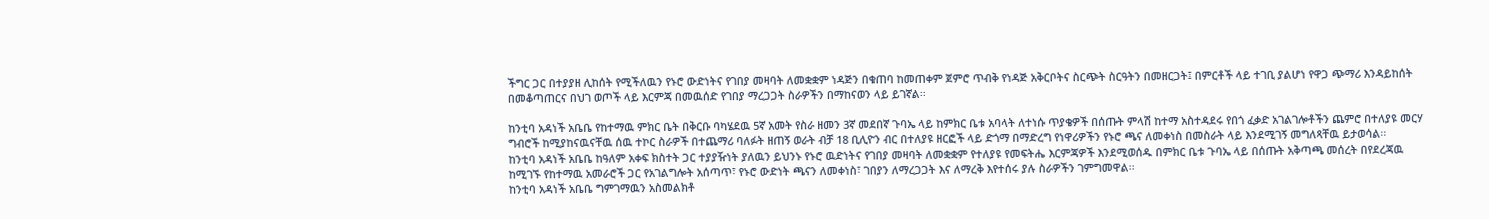ችግር ጋር በተያያዘ ሊከሰት የሚችለዉን የኑሮ ውድነትና የገበያ መዛባት ለመቋቋም ነዳጅን በቁጠባ ከመጠቀም ጀምሮ ጥብቅ የነዳጅ አቅርቦትና ስርጭት ስርዓትን በመዘርጋት፤ በምርቶች ላይ ተገቢ ያልሆነ የዋጋ ጭማሪ እንዳይከሰት በመቆጣጠርና በህገ ወጦች ላይ እርምጃ በመዉሰድ የገበያ ማረጋጋት ስራዎችን በማከናወን ላይ ይገኛል፡፡

ከንቲባ አዳነች አቤቤ የከተማዉ ምክር ቤት በቅርቡ ባካሄደዉ 5ኛ አመት የስራ ዘመን 3ኛ መደበኛ ጉባኤ ላይ ከምክር ቤቱ አባላት ለተነሱ ጥያቄዎች በሰጡት ምላሽ ከተማ አስተዳደሩ የበጎ ፈቃድ አገልገሎቶችን ጨምሮ በተለያዩ መርሃ ግብሮች ከሚያከናዉናቸዉ ሰዉ ተኮር ስራዎች በተጨማሪ ባለፉት ዘጠኝ ወራት ብቻ 18 ቢሊዮን ብር በተለያዩ ዘርፎች ላይ ድጎማ በማድረግ የነዋሪዎችን የኑሮ ጫና ለመቀነስ በመስራት ላይ እንደሚገኝ መግለጻቸዉ ይታወሳል፡፡
ከንቲባ አዳነች አቤቤ ከዓለም አቀፍ ክስተት ጋር ተያያዥነት ያለዉን ይህንኑ የኑሮ ዉድነትና የገበያ መዛባት ለመቋቋም የተለያዩ የመፍትሔ እርምጃዎች እንደሚወሰዱ በምክር ቤቱ ጉባኤ ላይ በሰጡት አቅጣጫ መሰረት በየደረጃዉ ከሚገኙ የከተማዉ አመራሮች ጋር የአገልግሎት አሰጣጥ፣ የኑሮ ውድነት ጫናን ለመቀነስ፣ ገበያን ለማረጋጋት እና ለማረቅ እየተሰሩ ያሉ ስራዎችን ገምግመዋል፡፡
ከንቲባ አዳነች አቤቤ ግምገማዉን አስመልክቶ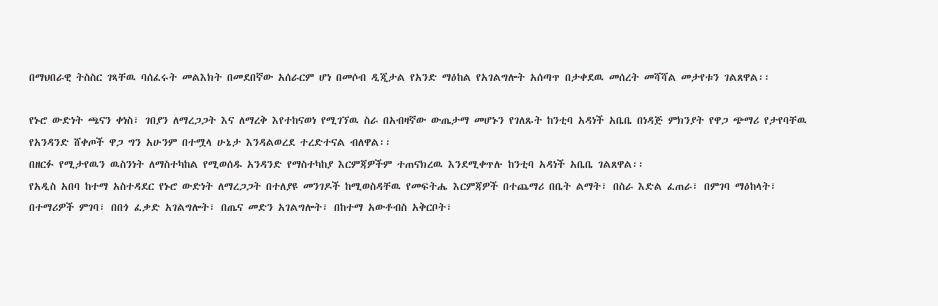በማህበራዊ ትስስር ገጻቸዉ ባሰፈሩት መልእክት በመደበኛው አሰራርም ሆነ በመሶብ ዲጂታል የአንድ ማዕከል የአገልግሎት አሰጣጥ በታቀደዉ መሰረት መሻሻል መታየቱን ገልጸዋል፡፡

የኑሮ ውድነት ጫናን ቀነስ፣ ገበያን ለማረጋጋት እና ለማረቅ እየተከናወነ የሚገኘዉ ስራ በአብዛኛው ውጤታማ መሆኑን የገለጹት ከንቲባ አዳነች አቤቤ በነዳጅ ምክንያት የዋጋ ጭማሪ የታየባቸዉ የአንዳንድ ሸቀጦች ዋጋ ግን አሁንም በተሟላ ሁኔታ እንዳልወረደ ተረድተናል ብለዋል፡፡
በዘርፉ የሚታየዉን ዉስንነት ለማስተካከል የሚወሰዱ አንዳንድ የማስተካከያ እርምጃዎችም ተጠናክረዉ እንደሚቀጥሉ ከንቲባ አዳነች አቤቤ ገልጸዋል፡፡
የአዲስ አበባ ከተማ አስተዳደር የኑሮ ውድነት ለማረጋጋት በተለያዩ መንገዶች ከሚወስዳቸዉ የመፍትሔ እርምጃዎች በተጨማሪ በቤት ልማት፣ በስራ እድል ፈጠራ፣ በምገባ ማዕከላት፣ በተማሪዎች ምገባ፣ በበጎ ፈቃድ አገልግሎት፣ በጤና መድን አገልግሎት፣ በከተማ አውቶብስ አቅርቦት፣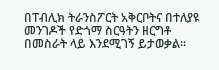በፐብሊክ ትራንስፖርት አቅርቦትና በተለያዩ መንገዶች የድጎማ ስርዓትን ዘርግቶ በመስራት ላይ እንደሚገኝ ይታወቃል፡፡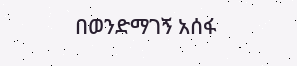በወንድማገኝ አሰፋ